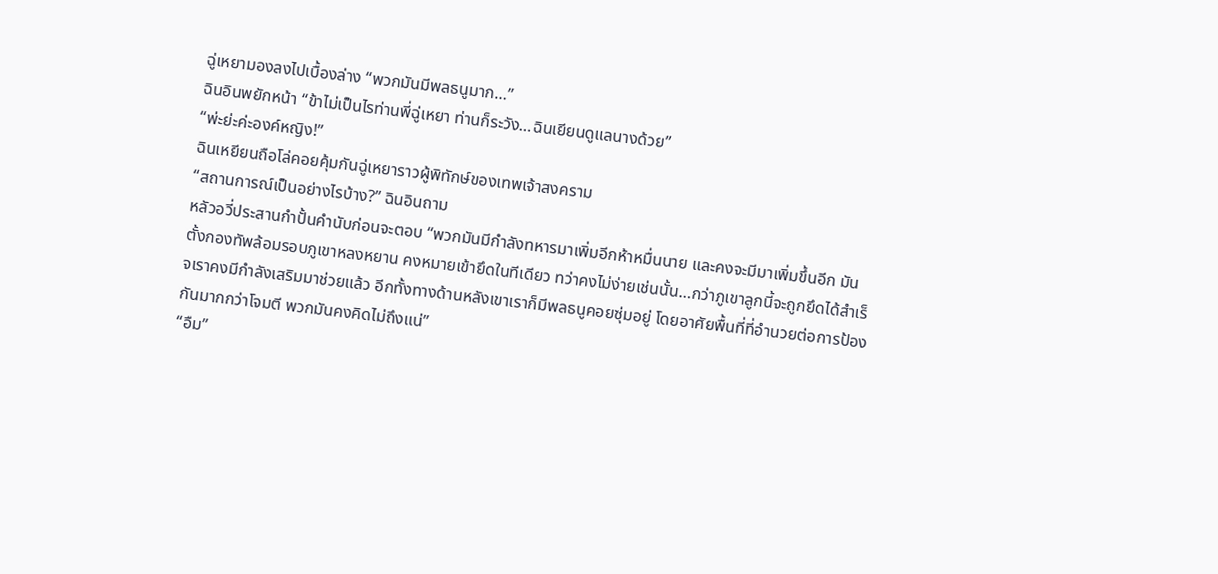ฉู่เหยามองลงไปเบื้องล่าง “พวกมันมีพลธนูมาก…”
ฉินอินพยักหน้า “ข้าไม่เป็นไรท่านพี่ฉู่เหยา ท่านก็ระวัง…ฉินเยียนดูแลนางด้วย”
“พ่ะย่ะค่ะองค์หญิง!”
ฉินเหยียนถือโล่คอยคุ้มกันฉู่เหยาราวผู้พิทักษ์ของเทพเจ้าสงคราม
“สถานการณ์เป็นอย่างไรบ้าง?” ฉินอินถาม
หลัวอวี่ประสานกำปั้นคำนับก่อนจะตอบ “พวกมันมีกำลังทหารมาเพิ่มอีกห้าหมื่นนาย และคงจะมีมาเพิ่มขึ้นอีก มันตั้งกองทัพล้อมรอบภูเขาหลงหยาน คงหมายเข้ายึดในทีเดียว ทว่าคงไม่ง่ายเช่นนั้น…กว่าภูเขาลูกนี้จะถูกยึดได้สำเร็จเราคงมีกำลังเสริมมาช่วยแล้ว อีกทั้งทางด้านหลังเขาเราก็มีพลธนูคอยซุ่มอยู่ โดยอาศัยพื้นที่ที่อำนวยต่อการป้องกันมากกว่าโจมตี พวกมันคงคิดไม่ถึงแน่”
“อืม”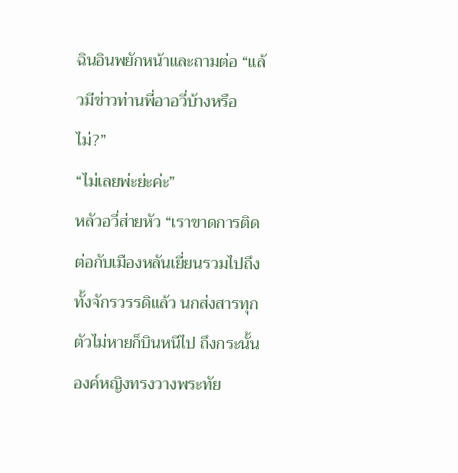ฉินอินพยักหน้าและถามต่อ “แล้วมีข่าวท่านพี่อาอวี่บ้างหรือไม่?”
“ไม่เลยพ่ะย่ะค่ะ”
หลัวอวี่ส่ายหัว “เราขาดการติดต่อกับเมืองหลันเยี่ยนรวมไปถึงทั้งจักรวรรดิแล้ว นกส่งสารทุกตัวไม่หายก็บินหนีไป ถึงกระนั้นองค์หญิงทรงวางพระทัย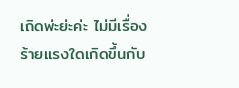เถิดพ่ะย่ะค่ะ ไม่มีเรื่องร้ายแรงใดเกิดขึ้นกับ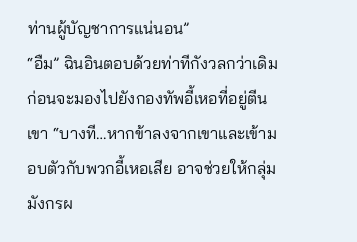ท่านผู้บัญชาการแน่นอน”
“อืม” ฉินอินตอบด้วยท่าทีกังวลกว่าเดิมก่อนจะมองไปยังกองทัพอี้เหอที่อยู่ตีนเขา “บางที…หากข้าลงจากเขาและเข้ามอบตัวกับพวกอี้เหอเสีย อาจช่วยให้กลุ่มมังกรผ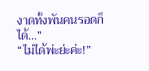งาดทั้งพันคนรอดก็ได้…”
“ไม่ได้พ่ะย่ะค่ะ!”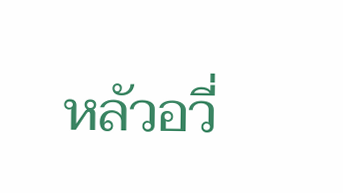หลัวอวี่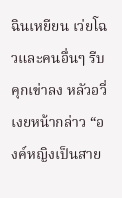ฉินเหยียน เว่ยโฉวและคนอื่นๆ รีบคุกเข่าลง หลัวอวี่เงยหน้ากล่าว “องค์หญิงเป็นสาย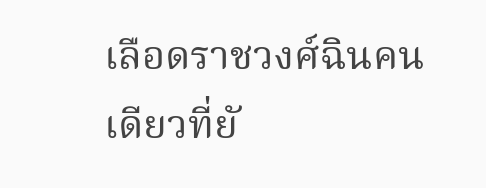เลือดราชวงศ์ฉินคนเดียวที่ยั